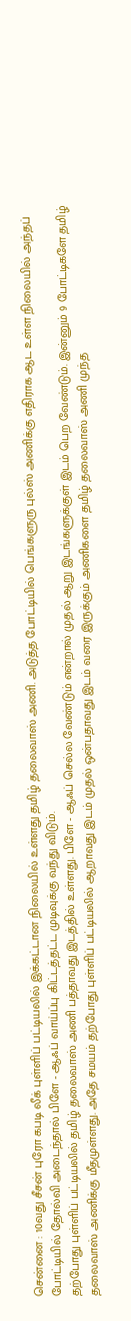சென்னை : 10வது சீசன் புரோ கபடி லீக் புள்ளிப் பட்டியலில் இக்கட்டான நிலையில் உள்ளது தமிழ் தலைவாஸ் அணி. அடுத்த போட்டியில் பெங்களுரு புல்ஸ் அணிக்கு எதிராக ஆட உள்ள நிலையில் அந்தப் போட்டியில் தோல்வி அடைந்தால் பிளே - ஆஃப் வாய்ப்பு கிட்டத்தட்ட முடிவுக்கு வந்து விடும்.
தற்போது புள்ளிப் பட்டியலில் தமிழ் தலைவாஸ் அணி பத்தாவது இடத்தில் உள்ளது. பிளே - ஆஃப் செல்ல வேண்டும் என்றால் முதல் ஆறு இடங்களுக்குள் இடம் பெற வேண்டும். இன்னும் 9 போட்டிகளே தமிழ் தலைவாஸ் அணிக்கு மீதமுள்ளது. அதே சமயம் தற்போது புள்ளிப் பட்டியலில் ஆறாவது இடம் முதல் ஒன்பதாவது இடம் வரை இருக்கும் அணிகளை தமிழ் தலைவாஸ் அணி முந்த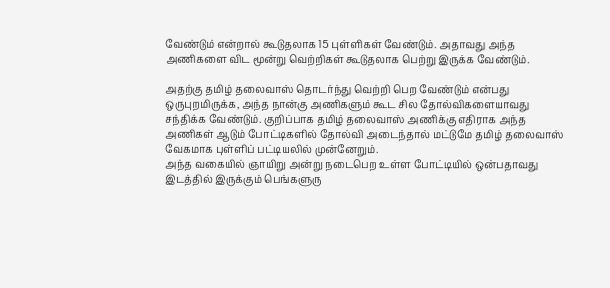வேண்டும் என்றால் கூடுதலாக 15 புள்ளிகள் வேண்டும். அதாவது அந்த அணிகளை விட மூன்று வெற்றிகள் கூடுதலாக பெற்று இருக்க வேண்டும்.

அதற்கு தமிழ் தலைவாஸ் தொடர்ந்து வெற்றி பெற வேண்டும் என்பது ஒருபுறமிருக்க, அந்த நான்கு அணிகளும் கூட சில தோல்விகளையாவது சந்திக்க வேண்டும். குறிப்பாக தமிழ் தலைவாஸ் அணிக்கு எதிராக அந்த அணிகள் ஆடும் போட்டிகளில் தோல்வி அடைந்தால் மட்டுமே தமிழ் தலைவாஸ் வேகமாக புள்ளிப் பட்டியலில் முன்னேறும்.
அந்த வகையில் ஞாயிறு அன்று நடைபெற உள்ள போட்டியில் ஒன்பதாவது இடத்தில் இருக்கும் பெங்களுரு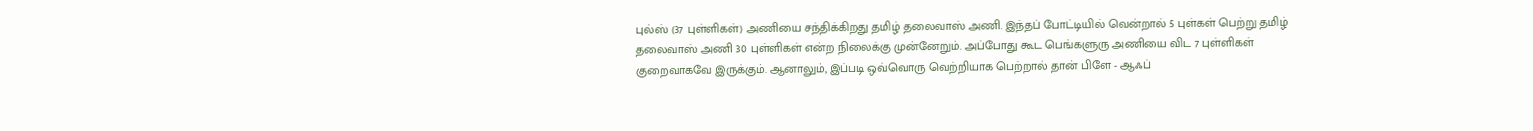புல்ஸ் (37 புள்ளிகள்) அணியை சந்திக்கிறது தமிழ் தலைவாஸ் அணி. இந்தப் போட்டியில் வென்றால் 5 புள்கள் பெற்று தமிழ் தலைவாஸ் அணி 30 புள்ளிகள் என்ற நிலைக்கு முன்னேறும். அப்போது கூட பெங்களுரு அணியை விட 7 புள்ளிகள் குறைவாகவே இருக்கும். ஆனாலும், இப்படி ஒவ்வொரு வெற்றியாக பெற்றால் தான் பிளே - ஆஃப்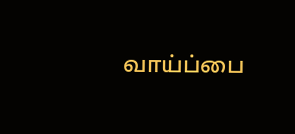வாய்ப்பை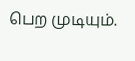பெற முடியும்.